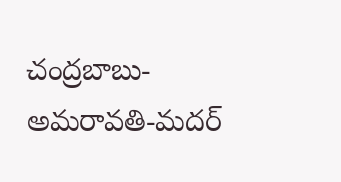చంద్రబాబు-అమరావతి-మదర్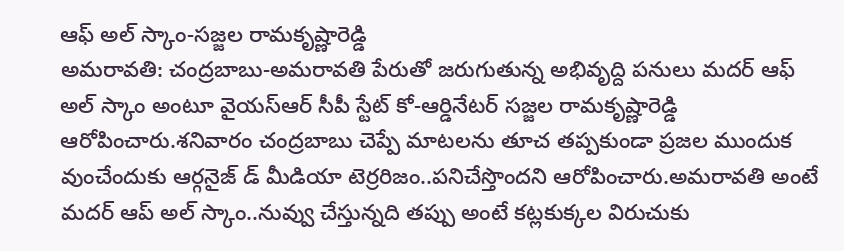ఆఫ్ అల్ స్కాం-సజ్జల రామకృష్ణారెడ్డి
అమరావతి: చంద్రబాబు-అమరావతి పేరుతో జరుగుతున్న అభివృద్ది పనులు మదర్ ఆఫ్ అల్ స్కాం అంటూ వైయస్ఆర్ సీపీ స్టేట్ కో-ఆర్డినేటర్ సజ్జల రామకృష్ణారెడ్డి ఆరోపించారు.శనివారం చంద్రబాబు చెప్పే మాటలను తూచ తప్పకుండా ప్రజల ముందుక వుంచేందుకు ఆర్గనైజ్ డ్ మీడియా టెర్రరిజం..పనిచేస్తొందని ఆరోపించారు.అమరావతి అంటే మదర్ ఆప్ అల్ స్కాం..నువ్వు చేస్తున్నది తప్పు అంటే కట్లకుక్కల విరుచుకు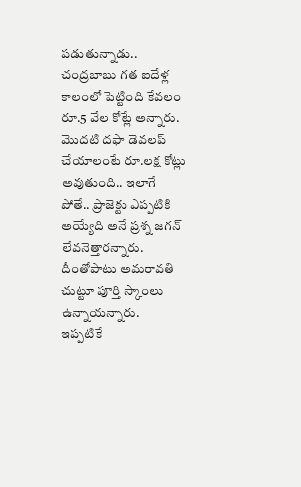పడుతున్నాడు..
చంద్రబాబు గత ఐదేళ్ల కాలంలో పెట్టింది కేవలం రూ.5 వేల కోట్లే అన్నారు. మొదటి దఫా డెవలప్ చేయాలంటే రూ.లక్ష కోట్లు అవుతుంది.. ఇలాగే పోతే.. ప్రాజెక్టు ఎప్పటికి అయ్యేది అనే ప్రశ్న జగన్ లేవనెత్తారన్నారు. దీంతోపాటు అమరావతి చుట్టూ పూర్తి స్కాంలు ఉన్నాయన్నారు.
ఇప్పటికే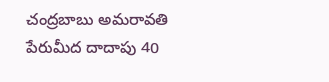చంద్రబాబు అమరావతి పేరుమీద దాదాపు 40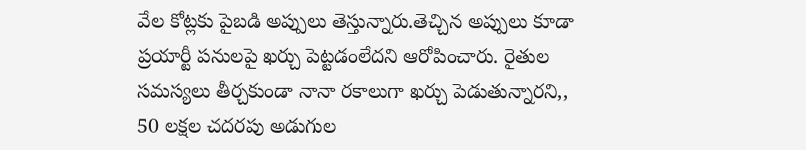వేల కోట్లకు పైబడి అప్పులు తెస్తున్నారు.తెచ్చిన అప్పులు కూడా ప్రయార్టీ పనులపై ఖర్చు పెట్టడంలేదని ఆరోపించారు. రైతుల సమస్యలు తీర్చకుండా నానా రకాలుగా ఖర్చు పెడుతున్నారని,, 50 లక్షల చదరపు అడుగుల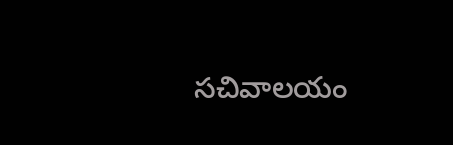సచివాలయం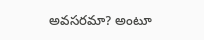అవసరమా? అంటూ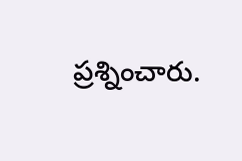ప్రశ్నించారు.